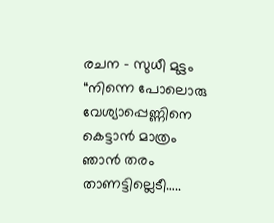രചന – സുധീ മുട്ടം
“നിന്നെ പോലൊരു വേശ്യാപ്പെണ്ണിനെ കെട്ടാൻ മാത്രം ഞാൻ തരം താണട്ടില്ലെടീ…..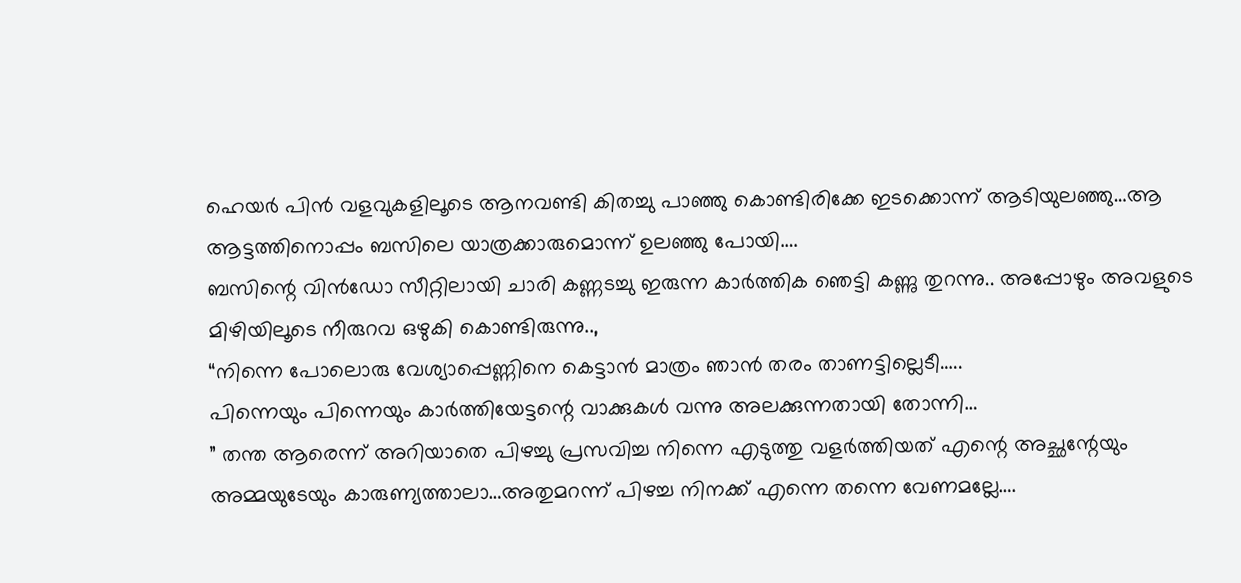ഹെയർ പിൻ വളവുകളിലൂടെ ആനവണ്ടി കിതച്ചു പാഞ്ഞു കൊണ്ടിരിക്കേ ഇടക്കൊന്ന് ആടിയുലഞ്ഞു…ആ ആട്ടത്തിനൊപ്പം ബസിലെ യാത്രക്കാരുമൊന്ന് ഉലഞ്ഞു പോയി….
ബസിന്റെ വിൻഡോ സീറ്റിലായി ചാരി കണ്ണടച്ചു ഇരുന്ന കാർത്തിക ഞെട്ടി കണ്ണു തുറന്നു.. അപ്പോഴും അവളുടെ മിഴിയിലൂടെ നീരുറവ ഒഴുകി കൊണ്ടിരുന്നു..,
“നിന്നെ പോലൊരു വേശ്യാപ്പെണ്ണിനെ കെട്ടാൻ മാത്രം ഞാൻ തരം താണട്ടില്ലെടീ…..
പിന്നെയും പിന്നെയും കാർത്തിയേട്ടന്റെ വാക്കുകൾ വന്നു അലക്കുന്നതായി തോന്നി…
” തന്ത ആരെന്ന് അറിയാതെ പിഴച്ചു പ്രസവിച്ച നിന്നെ എടുത്തു വളർത്തിയത് എന്റെ അച്ഛന്റേയും അമ്മയുടേയും കാരുണ്യത്താലാ…അതുമറന്ന് പിഴച്ച നിനക്ക് എന്നെ തന്നെ വേണമല്ലേ….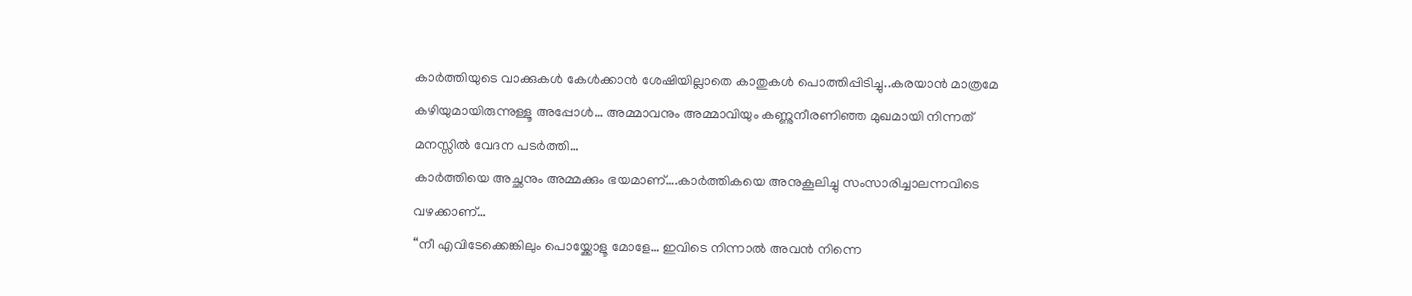കാർത്തിയുടെ വാക്കുകൾ കേൾക്കാൻ ശേഷിയില്ലാതെ കാതുകൾ പൊത്തിപ്പിടിച്ചു..കരയാൻ മാത്രമേ കഴിയുമായിരുന്നുള്ളൂ അപ്പോൾ… അമ്മാവനും അമ്മാവിയും കണ്ണുനീരണിഞ്ഞ മുഖമായി നിന്നത് മനസ്സിൽ വേദന പടർത്തി…
കാർത്തിയെ അച്ഛനും അമ്മക്കും ഭയമാണ്….കാർത്തികയെ അനുകൂലിച്ചു സംസാരിച്ചാലന്നവിടെ വഴക്കാണ്…
“നീ എവിടേക്കെങ്കിലും പൊയ്ക്കോളൂ മോളേ… ഇവിടെ നിന്നാൽ അവൻ നിന്നെ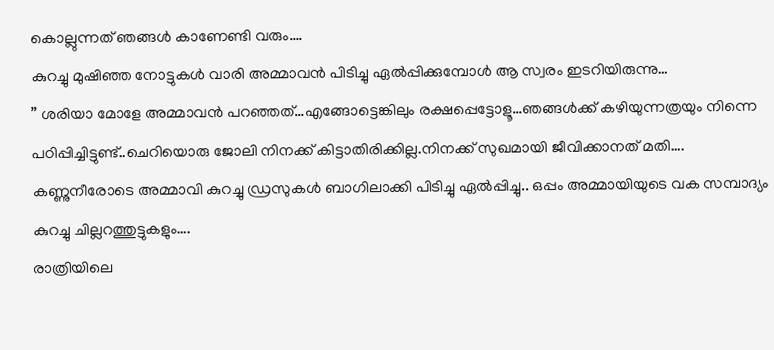കൊല്ലുന്നത് ഞങ്ങൾ കാണേണ്ടി വരും….
കുറച്ചു മുഷിഞ്ഞ നോട്ടുകൾ വാരി അമ്മാവൻ പിടിച്ചു ഏൽപ്പിക്കുമ്പോൾ ആ സ്വരം ഇടറിയിരുന്നു…
” ശരിയാ മോളേ അമ്മാവൻ പറഞ്ഞത്…എങ്ങോട്ടെങ്കിലും രക്ഷപ്പെട്ടോളൂ…ഞങ്ങൾക്ക് കഴിയുന്നത്രയും നിന്നെ പഠിപ്പിച്ചിട്ടുണ്ട്..ചെറിയൊരു ജോലി നിനക്ക് കിട്ടാതിരിക്കില്ല.നിനക്ക് സുഖമായി ജീവിക്കാനത് മതി….
കണ്ണുനീരോടെ അമ്മാവി കുറച്ചു ഡ്രസുകൾ ബാഗിലാക്കി പിടിച്ചു ഏൽപ്പിച്ചു.. ഒപ്പം അമ്മായിയുടെ വക സമ്പാദ്യം കുറച്ചു ചില്ലറത്തുട്ടുകളും….
രാത്രിയിലെ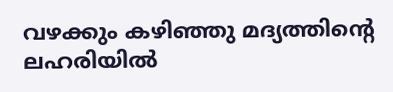വഴക്കും കഴിഞ്ഞു മദ്യത്തിന്റെ ലഹരിയിൽ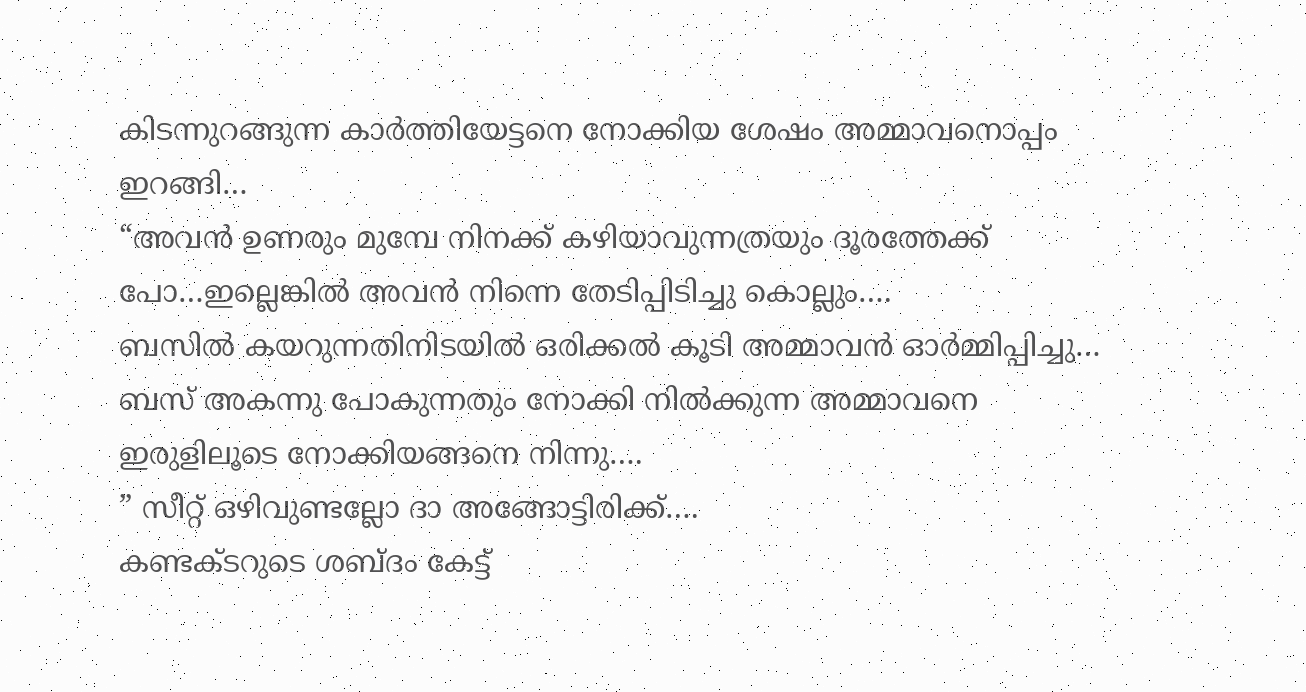കിടന്നുറങ്ങുന്ന കാർത്തിയേട്ടനെ നോക്കിയ ശേഷം അമ്മാവനൊപ്പം ഇറങ്ങി…
“അവൻ ഉണരും മുമ്പേ നിനക്ക് കഴിയാവുന്നത്രയും ദൂരത്തേക്ക് പോ…ഇല്ലെങ്കിൽ അവൻ നിന്നെ തേടിപ്പിടിച്ചു കൊല്ലും….
ബസിൽ കയറുന്നതിനിടയിൽ ഒരിക്കൽ കൂടി അമ്മാവൻ ഓർമ്മിപ്പിച്ചു… ബസ് അകന്നു പോകുന്നതും നോക്കി നിൽക്കുന്ന അമ്മാവനെ ഇരുളിലൂടെ നോക്കിയങ്ങനെ നിന്നു….
” സീറ്റ് ഒഴിവുണ്ടല്ലോ ദാ അങ്ങോട്ടിരിക്ക്….
കണ്ടക്ടറുടെ ശബ്ദം കേട്ട്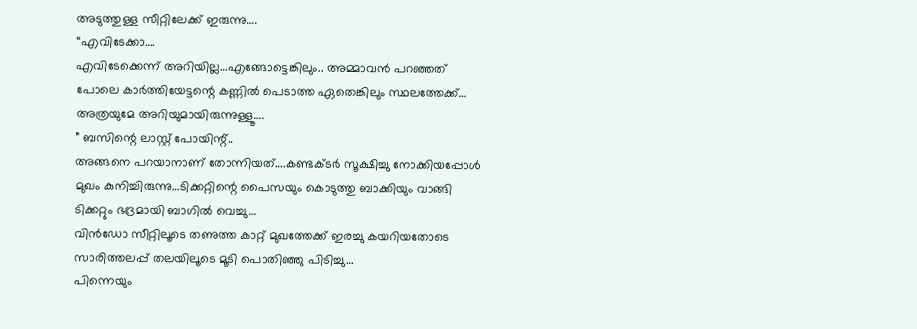അടുത്തുള്ള സീറ്റിലേക്ക് ഇരുന്നു….
“എവിടേക്കാ….
എവിടേക്കെന്ന് അറിയില്ല…എങ്ങോട്ടെങ്കിലും.. അമ്മാവൻ പറഞ്ഞത് പോലെ കാർത്തിയേട്ടന്റെ കണ്ണിൽ പെടാത്ത ഏതെങ്കിലും സ്ഥലത്തേക്ക്… അത്രയുമേ അറിയുമായിരുന്നുള്ളൂ….
” ബസിന്റെ ലാസ്റ്റ് പോയിന്റ്..
അങ്ങനെ പറയാനാണ് തോന്നിയത്….കണ്ടക്ടർ സൂക്ഷിച്ചു നോക്കിയപ്പോൾ മുഖം കുനിച്ചിരുന്നു…ടിക്കറ്റിന്റെ പൈസയും കൊടുത്തു ബാക്കിയും വാങ്ങി ടിക്കറ്റും ഭദ്രമായി ബാഗിൽ വെച്ചു…
വിൻഡോ സീറ്റിലൂടെ തണുത്ത കാറ്റ് മുഖത്തേക്ക് ഇരച്ചു കയറിയതോടെ സാരിത്തലപ്പ് തലയിലൂടെ മൂടി പൊതിഞ്ഞു പിടിച്ചു…
പിന്നെയും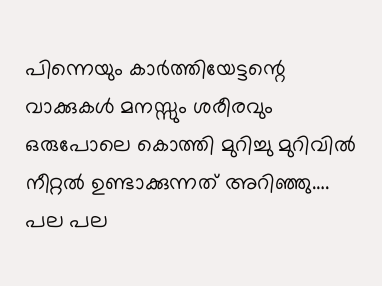പിന്നെയും കാർത്തിയേട്ടന്റെ വാക്കുകൾ മനസ്സും ശരീരവും ഒരുപോലെ കൊത്തി മുറിച്ചു മുറിവിൽ നീറ്റൽ ഉണ്ടാക്കുന്നത് അറിഞ്ഞു….
പല പല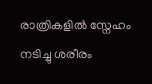രാത്രികളിൽ സ്നേഹം നടിച്ചു ശരീരം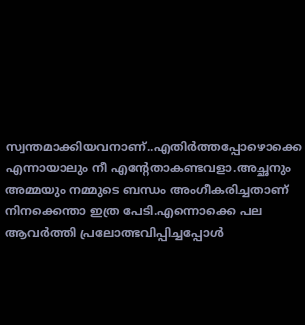സ്വന്തമാക്കിയവനാണ്..എതിർത്തപ്പോഴൊക്കെ എന്നായാലും നീ എന്റേതാകണ്ടവളാ.അച്ഛനും അമ്മയും നമ്മുടെ ബന്ധം അംഗീകരിച്ചതാണ് നിനക്കെന്താ ഇത്ര പേടി.എന്നൊക്കെ പല ആവർത്തി പ്രലോത്ഭവിപ്പിച്ചപ്പോൾ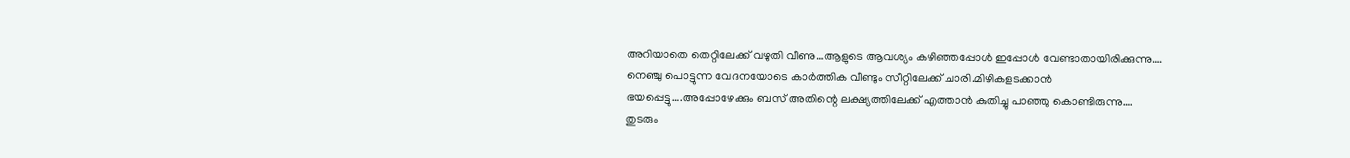അറിയാതെ തെറ്റിലേക്ക് വഴുതി വീണു…ആളുടെ ആവശ്യം കഴിഞ്ഞപ്പോൾ ഇപ്പോൾ വേണ്ടാതായിരിക്കുന്നു….
നെഞ്ചു പൊട്ടുന്ന വേദനയോടെ കാർത്തിക വീണ്ടും സീറ്റിലേക്ക് ചാരി.മിഴികളടക്കാൻ ഭയപ്പെട്ടു….അപ്പോഴേക്കും ബസ് അതിന്റെ ലക്ഷ്യത്തിലേക്ക് എത്താൻ കുതിച്ചു പാഞ്ഞു കൊണ്ടിരുന്നു….
തുടരും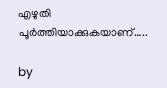എഴുതി പൂർത്തിയാക്കുകയാണ്…..

by